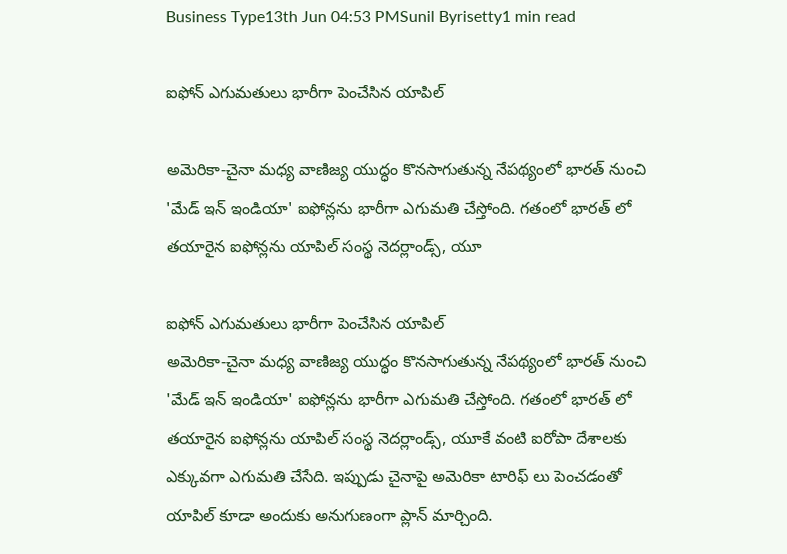Business Type13th Jun 04:53 PMSunil Byrisetty1 min read

ఐఫోన్ ఎగుమతులు భారీగా పెంచేసిన యాపిల్

అమెరికా-చైనా మధ్య వాణిజ్య యుద్ధం కొనసాగుతున్న నేపథ్యంలో భారత్ నుంచి 'మేడ్ ఇన్ ఇండియా' ఐఫోన్లను భారీగా ఎగుమతి చేస్తోంది. గతంలో భారత్ లో తయారైన ఐఫోన్లను యాపిల్ సంస్థ నెదర్లాండ్స్, యూ

ఐఫోన్ ఎగుమతులు భారీగా పెంచేసిన యాపిల్
అమెరికా-చైనా మధ్య వాణిజ్య యుద్ధం కొనసాగుతున్న నేపథ్యంలో భారత్ నుంచి 'మేడ్ ఇన్ ఇండియా' ఐఫోన్లను భారీగా ఎగుమతి చేస్తోంది. గతంలో భారత్ లో తయారైన ఐఫోన్లను యాపిల్ సంస్థ నెదర్లాండ్స్, యూకే వంటి ఐరోపా దేశాలకు ఎక్కువగా ఎగుమతి చేసేది. ఇప్పుడు చైనాపై అమెరికా టారిఫ్ లు పెంచడంతో యాపిల్ కూడా అందుకు అనుగుణంగా ప్లాన్ మార్చింది.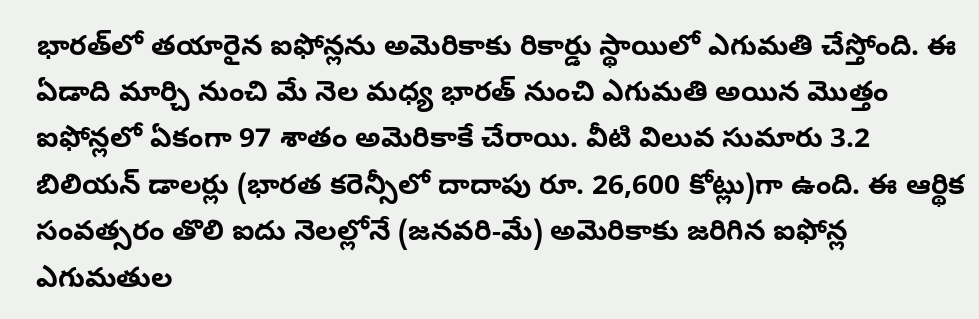భారత్‌లో తయారైన ఐఫోన్లను అమెరికాకు రికార్డు స్థాయిలో ఎగుమతి చేస్తోంది. ఈ ఏడాది మార్చి నుంచి మే నెల మధ్య భారత్ నుంచి ఎగుమతి అయిన మొత్తం ఐఫోన్లలో ఏకంగా 97 శాతం అమెరికాకే చేరాయి. వీటి విలువ సుమారు 3.2 బిలియన్ డాలర్లు (భారత కరెన్సీలో దాదాపు రూ. 26,600 కోట్లు)గా ఉంది. ఈ ఆర్థిక సంవత్సరం తొలి ఐదు నెలల్లోనే (జనవరి-మే) అమెరికాకు జరిగిన ఐఫోన్ల ఎగుమతుల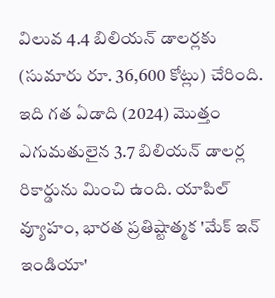విలువ 4.4 బిలియన్ డాలర్లకు (సుమారు రూ. 36,600 కోట్లు) చేరింది. ఇది గత ఏడాది (2024) మొత్తం ఎగుమతులైన 3.7 బిలియన్ డాలర్ల రికార్డును మించి ఉంది. యాపిల్ వ్యూహం, భారత ప్రతిష్టాత్మక 'మేక్ ఇన్ ఇండియా'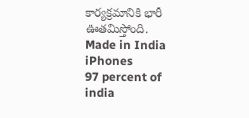కార్యక్రమానికి భారీ ఊతమిస్తోంది.
Made in India iPhones
97 percent of india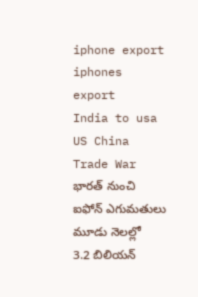iphone export
iphones export
India to usa
US China Trade War
భారత్ నుంచి ఐఫోన్ ఎగుమతులు
మూడు నెలల్లో 3.2 బిలియన్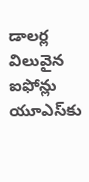డాలర్ల విలువైన ఐఫోన్లు యూఎస్‌కు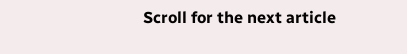Scroll for the next article